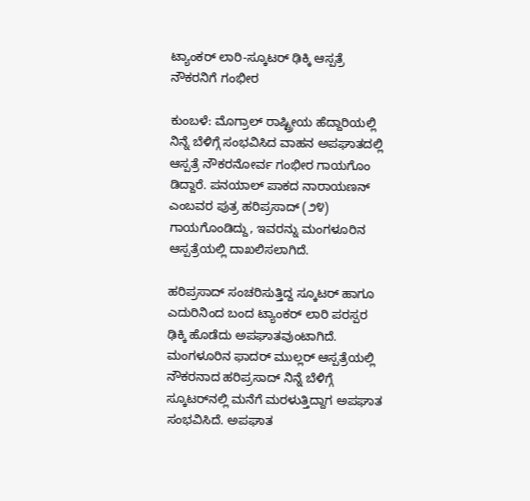ಟ್ಯಾಂಕರ್ ಲಾರಿ-ಸ್ಕೂಟರ್ ಢಿಕ್ಕಿ ಆಸ್ಪತ್ರೆ ನೌಕರನಿಗೆ ಗಂಭೀರ

ಕುಂಬಳೆ: ಮೊಗ್ರಾಲ್ ರಾಷ್ಟ್ರೀಯ ಹೆದ್ದಾರಿಯಲ್ಲಿ ನಿನ್ನೆ ಬೆಳಿಗ್ಗೆ ಸಂಭವಿಸಿದ ವಾಹನ ಅಪಘಾತದಲ್ಲಿ ಆಸ್ಪತ್ರೆ ನೌಕರನೋರ್ವ ಗಂಭೀರ ಗಾಯಗೊಂ ಡಿದ್ದಾರೆ. ಪನಯಾಲ್ ಪಾಕದ ನಾರಾಯಣನ್ ಎಂಬವರ ಪುತ್ರ ಹರಿಪ್ರಸಾದ್ (೨೪) ಗಾಯಗೊಂಡಿದ್ದು, ಇವರನ್ನು ಮಂಗಳೂರಿನ ಆಸ್ಪತ್ರೆಯಲ್ಲಿ ದಾಖಲಿಸಲಾಗಿದೆ.

ಹರಿಪ್ರಸಾದ್ ಸಂಚರಿಸುತ್ತಿದ್ದ ಸ್ಕೂಟರ್ ಹಾಗೂ ಎದುರಿನಿಂದ ಬಂದ ಟ್ಯಾಂಕರ್ ಲಾರಿ ಪರಸ್ಪರ ಢಿಕ್ಕಿ ಹೊಡೆದು ಅಪಘಾತವುಂಟಾಗಿದೆ. ಮಂಗಳೂರಿನ ಫಾದರ್ ಮುಲ್ಲರ್ ಆಸ್ಪತ್ರೆಯಲ್ಲಿ  ನೌಕರನಾದ ಹರಿಪ್ರಸಾದ್ ನಿನ್ನೆ ಬೆಳಿಗ್ಗೆ  ಸ್ಕೂಟರ್‌ನಲ್ಲಿ ಮನೆಗೆ ಮರಳುತ್ತಿದ್ದಾಗ ಅಪಘಾತ ಸಂಭವಿಸಿದೆ. ಅಪಘಾತ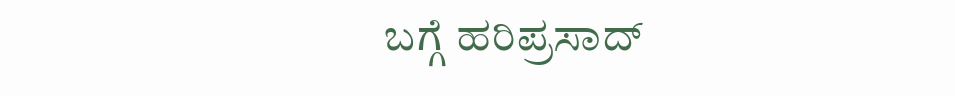ಬಗ್ಗೆ ಹರಿಪ್ರಸಾದ್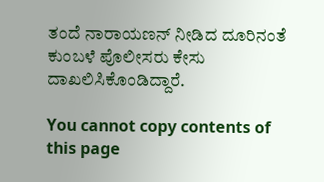ತಂದೆ ನಾರಾಯಣನ್ ನೀಡಿದ ದೂರಿನಂತೆ ಕುಂಬಳೆ ಪೊಲೀಸರು ಕೇಸು ದಾಖಲಿಸಿಕೊಂಡಿದ್ದಾರೆ.

You cannot copy contents of this page